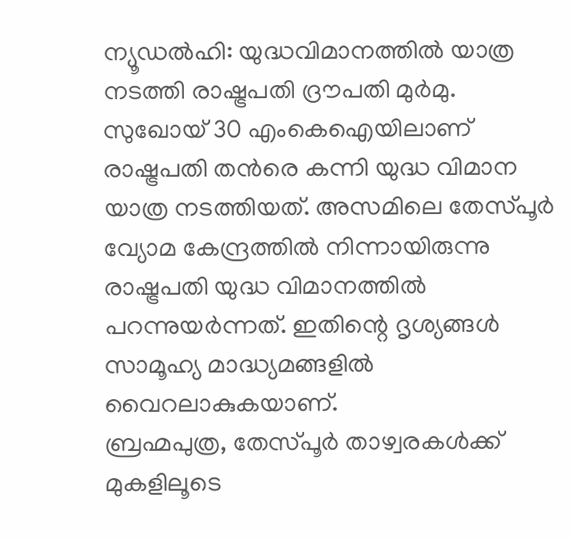ന്യൂഡൽഹി: യുദ്ധവിമാനത്തിൽ യാത്ര നടത്തി രാഷ്ട്രപതി ദ്രൗപതി മുർമു. സുഖോയ് 30 എംകെഐയിലാണ് രാഷ്ട്രപതി തൻരെ കന്നി യുദ്ധ വിമാന യാത്ര നടത്തിയത്. അസമിലെ തേസ്പൂർ വ്യോമ കേന്ദ്രത്തിൽ നിന്നായിരുന്നു രാഷ്ട്രപതി യുദ്ധ വിമാനത്തിൽ പറന്നുയർന്നത്. ഇതിന്റെ ദൃശ്യങ്ങൾ സാമൂഹ്യ മാദ്ധ്യമങ്ങളിൽ വൈറലാകുകയാണ്.
ബ്രഹ്മപുത്ര, തേസ്പൂർ താഴ്വരകൾക്ക് മുകളിലൂടെ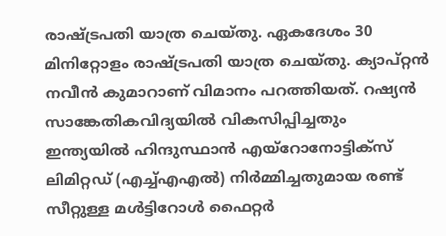രാഷ്ട്രപതി യാത്ര ചെയ്തു. ഏകദേശം 30 മിനിറ്റോളം രാഷ്ട്രപതി യാത്ര ചെയ്തു. ക്യാപ്റ്റൻ നവീൻ കുമാറാണ് വിമാനം പറത്തിയത്. റഷ്യൻ സാങ്കേതികവിദ്യയിൽ വികസിപ്പിച്ചതും ഇന്ത്യയിൽ ഹിന്ദുസ്ഥാൻ എയ്റോനോട്ടിക്സ് ലിമിറ്റഡ് (എച്ച്എഎൽ) നിർമ്മിച്ചതുമായ രണ്ട് സീറ്റുള്ള മൾട്ടിറോൾ ഫൈറ്റർ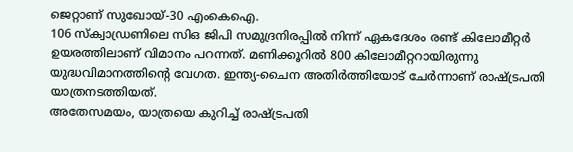ജെറ്റാണ് സുഖോയ്-30 എംകെഐ.
106 സ്ക്വാഡ്രണിലെ സിഒ ജിപി സമുദ്രനിരപ്പിൽ നിന്ന് ഏകദേശം രണ്ട് കിലോമീറ്റർ ഉയരത്തിലാണ് വിമാനം പറന്നത്. മണിക്കൂറിൽ 800 കിലോമീറ്ററായിരുന്നു യുദ്ധവിമാനത്തിന്റെ വേഗത. ഇന്ത്യ-ചൈന അതിർത്തിയോട് ചേർന്നാണ് രാഷ്ട്രപതി യാത്രനടത്തിയത്.
അതേസമയം, യാത്രയെ കുറിച്ച് രാഷ്ട്രപതി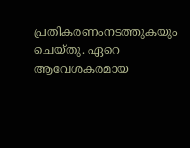പ്രതികരണംനടത്തുകയും ചെയ്തു. ഏറെ ആവേശകരമായ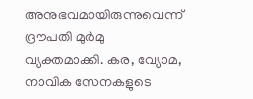അനുഭവമായിരുന്നുവെന്ന് ദ്രൗപതി മുർമു വ്യക്തമാക്കി. കര, വ്യോമ, നാവിക സേനകളുടെ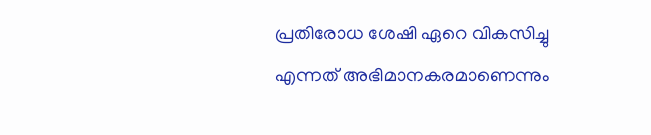പ്രതിരോധ ശേഷി ഏറെ വികസിച്ചു എന്നത് അഭിമാനകരമാണെന്നും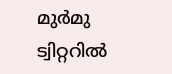മുർമു ട്വിറ്ററിൽ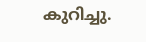കുറിച്ചു.